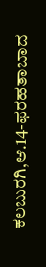ಕಲಬುರಗಿ,ಆ.14-ಫರಹತಾಬಾದ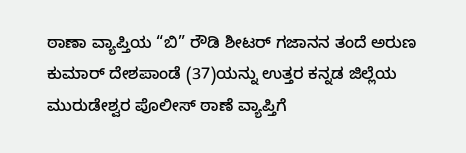ಠಾಣಾ ವ್ಯಾಪ್ತಿಯ “ಬಿ” ರೌಡಿ ಶೀಟರ್ ಗಜಾನನ ತಂದೆ ಅರುಣ ಕುಮಾರ್ ದೇಶಪಾಂಡೆ (37)ಯನ್ನು ಉತ್ತರ ಕನ್ನಡ ಜಿಲ್ಲೆಯ ಮುರುಡೇಶ್ವರ ಪೊಲೀಸ್ ಠಾಣೆ ವ್ಯಾಪ್ತಿಗೆ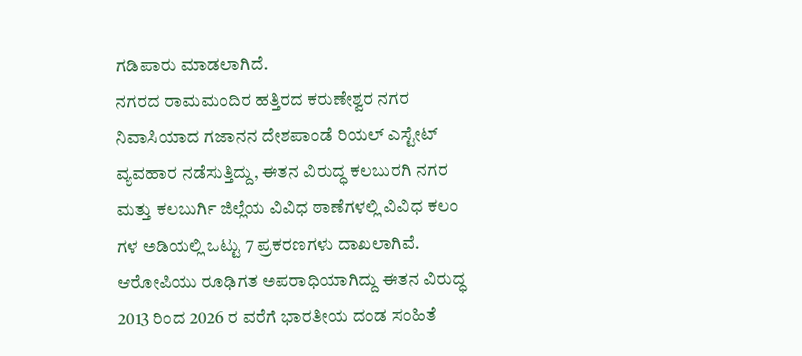ಗಡಿಪಾರು ಮಾಡಲಾಗಿದೆ.
ನಗರದ ರಾಮಮಂದಿರ ಹತ್ತಿರದ ಕರುಣೇಶ್ವರ ನಗರ ನಿವಾಸಿಯಾದ ಗಜಾನನ ದೇಶಪಾಂಡೆ ರಿಯಲ್ ಎಸ್ಟೇಟ್ ವ್ಯವಹಾರ ನಡೆಸುತ್ತಿದ್ದು, ಈತನ ವಿರುದ್ಧ ಕಲಬುರಗಿ ನಗರ ಮತ್ತು ಕಲಬುರ್ಗಿ ಜಿಲ್ಲೆಯ ವಿವಿಧ ಠಾಣೆಗಳಲ್ಲಿ ವಿವಿಧ ಕಲಂ ಗಳ ಅಡಿಯಲ್ಲಿ ಒಟ್ಟು 7 ಪ್ರಕರಣಗಳು ದಾಖಲಾಗಿವೆ. ಆರೋಪಿಯು ರೂಢಿಗತ ಅಪರಾಧಿಯಾಗಿದ್ದು ಈತನ ವಿರುದ್ಧ 2013 ರಿಂದ 2026 ರ ವರೆಗೆ ಭಾರತೀಯ ದಂಡ ಸಂಹಿತೆ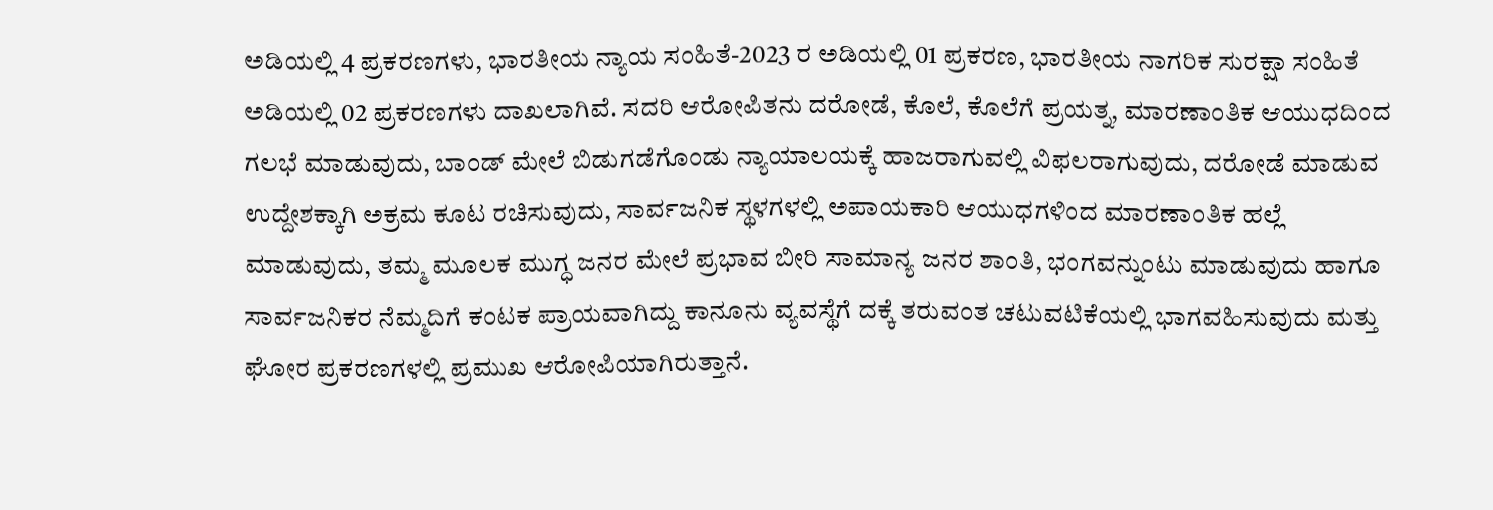ಅಡಿಯಲ್ಲಿ 4 ಪ್ರಕರಣಗಳು, ಭಾರತೀಯ ನ್ಯಾಯ ಸಂಹಿತೆ-2023 ರ ಅಡಿಯಲ್ಲಿ 01 ಪ್ರಕರಣ, ಭಾರತೀಯ ನಾಗರಿಕ ಸುರಕ್ಷಾ ಸಂಹಿತೆ ಅಡಿಯಲ್ಲಿ 02 ಪ್ರಕರಣಗಳು ದಾಖಲಾಗಿವೆ. ಸದರಿ ಆರೋಪಿತನು ದರೋಡೆ, ಕೊಲೆ, ಕೊಲೆಗೆ ಪ್ರಯತ್ನ, ಮಾರಣಾಂತಿಕ ಆಯುಧದಿಂದ ಗಲಭೆ ಮಾಡುವುದು, ಬಾಂಡ್ ಮೇಲೆ ಬಿಡುಗಡೆಗೊಂಡು ನ್ಯಾಯಾಲಯಕ್ಕೆ ಹಾಜರಾಗುವಲ್ಲಿ ವಿಫಲರಾಗುವುದು, ದರೋಡೆ ಮಾಡುವ ಉದ್ದೇಶಕ್ಕಾಗಿ ಅಕ್ರಮ ಕೂಟ ರಚಿಸುವುದು, ಸಾರ್ವಜನಿಕ ಸ್ಥಳಗಳಲ್ಲಿ ಅಪಾಯಕಾರಿ ಆಯುಧಗಳಿಂದ ಮಾರಣಾಂತಿಕ ಹಲ್ಲೆ ಮಾಡುವುದು, ತಮ್ಮ ಮೂಲಕ ಮುಗ್ಧ ಜನರ ಮೇಲೆ ಪ್ರಭಾವ ಬೀರಿ ಸಾಮಾನ್ಯ ಜನರ ಶಾಂತಿ, ಭಂಗವನ್ನುಂಟು ಮಾಡುವುದು ಹಾಗೂ ಸಾರ್ವಜನಿಕರ ನೆಮ್ಮದಿಗೆ ಕಂಟಕ ಪ್ರಾಯವಾಗಿದ್ದು ಕಾನೂನು ವ್ಯವಸ್ಥೆಗೆ ದಕ್ಕೆ ತರುವಂತ ಚಟುವಟಿಕೆಯಲ್ಲಿ ಭಾಗವಹಿಸುವುದು ಮತ್ತು ಘೋರ ಪ್ರಕರಣಗಳಲ್ಲಿ ಪ್ರಮುಖ ಆರೋಪಿಯಾಗಿರುತ್ತಾನೆ.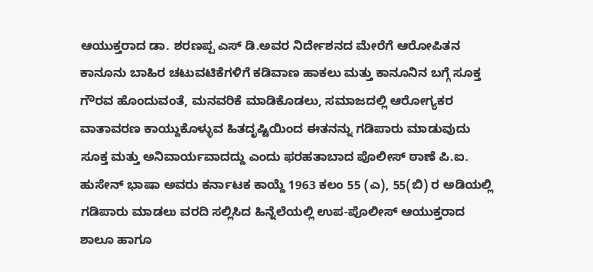ಆಯುಕ್ತರಾದ ಡಾ. ಶರಣಪ್ಪ ಎಸ್ ಡಿ.ಅವರ ನಿರ್ದೇಶನದ ಮೇರೆಗೆ ಆರೋಪಿತನ ಕಾನೂನು ಬಾಹಿರ ಚಟುವಟಿಕೆಗಳಿಗೆ ಕಡಿವಾಣ ಹಾಕಲು ಮತ್ತು ಕಾನೂನಿನ ಬಗ್ಗೆ ಸೂಕ್ತ ಗೌರವ ಹೊಂದುವಂತೆ, ಮನವರಿಕೆ ಮಾಡಿಕೊಡಲು, ಸಮಾಜದಲ್ಲಿ ಆರೋಗ್ಯಕರ ವಾತಾವರಣ ಕಾಯ್ದುಕೊಳ್ಳುವ ಹಿತದೃಷ್ಟಿಯಿಂದ ಈತನನ್ನು ಗಡಿಪಾರು ಮಾಡುವುದು ಸೂಕ್ತ ಮತ್ತು ಅನಿವಾರ್ಯವಾದದ್ದು ಎಂದು ಫರಹತಾಬಾದ ಪೊಲೀಸ್ ಠಾಣೆ ಪಿ.ಐ. ಹುಸೇನ್ ಭಾಷಾ ಅವರು ಕರ್ನಾಟಕ ಕಾಯ್ದೆ 1963 ಕಲಂ 55 (ಎ), 55(ಬಿ) ರ ಅಡಿಯಲ್ಲಿ ಗಡಿಪಾರು ಮಾಡಲು ವರದಿ ಸಲ್ಲಿಸಿದ ಹಿನ್ನೆಲೆಯಲ್ಲಿ ಉಪ-ಪೊಲೀಸ್ ಆಯುಕ್ತರಾದ ಶಾಲೂ ಹಾಗೂ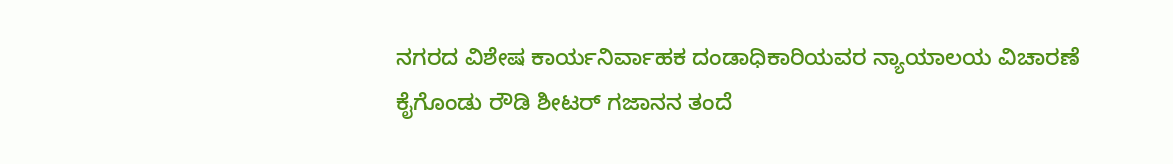ನಗರದ ವಿಶೇಷ ಕಾರ್ಯನಿರ್ವಾಹಕ ದಂಡಾಧಿಕಾರಿಯವರ ನ್ಯಾಯಾಲಯ ವಿಚಾರಣೆ ಕೈಗೊಂಡು ರೌಡಿ ಶೀಟರ್ ಗಜಾನನ ತಂದೆ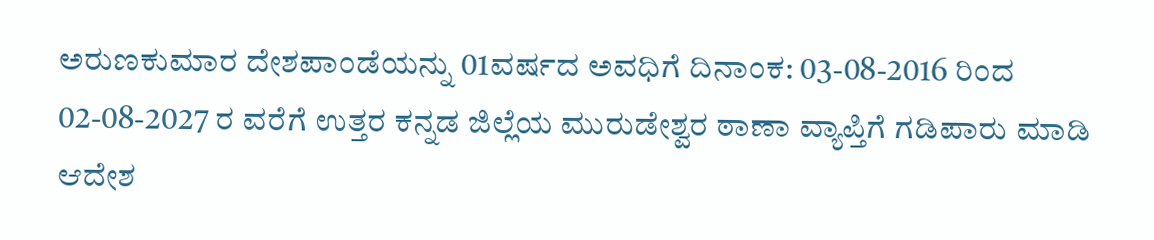ಅರುಣಕುಮಾರ ದೇಶಪಾಂಡೆಯನ್ನು 01ವರ್ಷದ ಅವಧಿಗೆ ದಿನಾಂಕ: 03-08-2016 ರಿಂದ 02-08-2027 ರ ವರೆಗೆ ಉತ್ತರ ಕನ್ನಡ ಜಿಲ್ಲೆಯ ಮುರುಡೇಶ್ವರ ಠಾಣಾ ವ್ಯಾಪ್ತಿಗೆ ಗಡಿಪಾರು ಮಾಡಿ ಆದೇಶ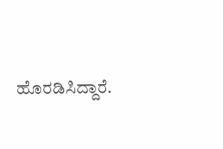ಹೊರಡಿಸಿದ್ದಾರೆ.